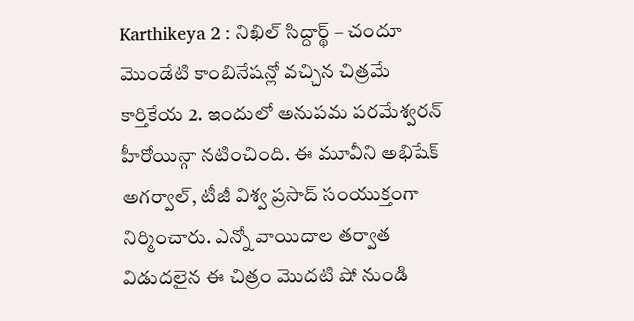Karthikeya 2 : నిఖిల్ సిద్దార్థ్ – చందూ మొండేటి కాంబినేషన్లో వచ్చిన చిత్రమే కార్తికేయ 2. ఇందులో అనుపమ పరమేశ్వరన్ హీరోయిన్గా నటించింది. ఈ మూవీని అభిషేక్ అగర్వాల్, టీజీ విశ్వ ప్రసాద్ సంయుక్తంగా నిర్మించారు. ఎన్నో వాయిదాల తర్వాత విడుదలైన ఈ చిత్రం మొదటి షో నుండి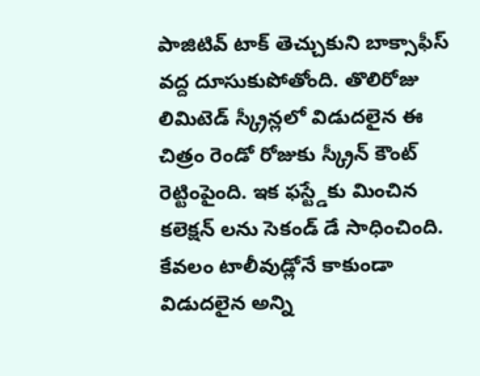పాజిటివ్ టాక్ తెచ్చుకుని బాక్సాఫీస్ వద్ద దూసుకుపోతోంది. తొలిరోజు లిమిటెడ్ స్క్రీన్లలో విడుదలైన ఈ చిత్రం రెండో రోజుకు స్క్రీన్ కౌంట్ రెట్టింపైంది. ఇక ఫస్ట్డేకు మించిన కలెక్షన్ లను సెకండ్ డే సాధించింది. కేవలం టాలీవుడ్లోనే కాకుండా విడుదలైన అన్ని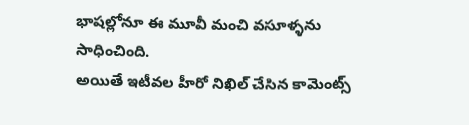భాషల్లోనూ ఈ మూవీ మంచి వసూళ్ళను సాధించింది.
అయితే ఇటీవల హీరో నిఖిల్ చేసిన కామెంట్స్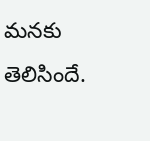మనకు తెలిసిందే.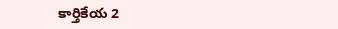కార్తికేయ 2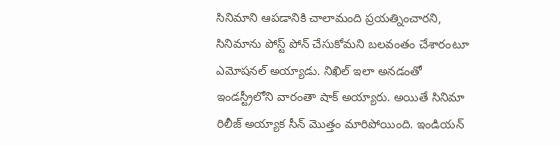సినిమాని ఆపడానికి చాలామంది ప్రయత్నించారని, సినిమాను పోస్ట్ పోన్ చేసుకోమని బలవంతం చేశారంటూ ఎమోషనల్ అయ్యాడు. నిఖిల్ ఇలా అనడంతో ఇండస్ట్రీలోని వారంతా షాక్ అయ్యారు. అయితే సినిమా రిలీజ్ అయ్యాక సీన్ మొత్తం మారిపోయింది. ఇండియన్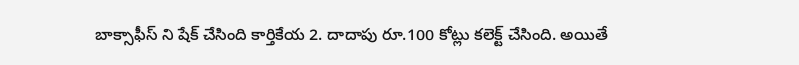బాక్సాఫీస్ ని షేక్ చేసింది కార్తికేయ 2. దాదాపు రూ.100 కోట్లు కలెక్ట్ చేసింది. అయితే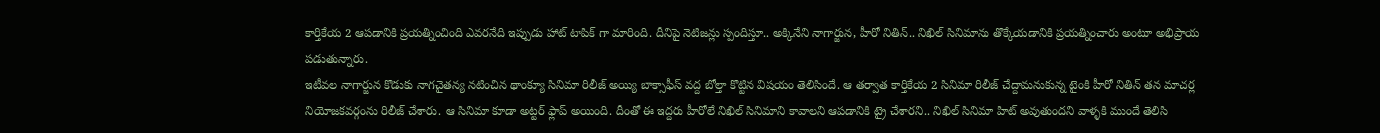కార్తికేయ 2 ఆపడానికి ప్రయత్నించింది ఎవరనేది ఇప్పుడు హాట్ టాపిక్ గా మారింది. దీనిపై నెటిజన్లు స్పందిస్తూ.. అక్కినేని నాగార్జున, హీరో నితిన్.. నిఖిల్ సినిమాను తొక్కేయడానికి ప్రయత్నించారు అంటూ అభిప్రాయ పడుతున్నారు.
ఇటీవల నాగార్జున కొడుకు నాగచైతన్య నటించిన థాంక్యూ సినిమా రిలీజ్ అయ్యి బాక్సాఫీస్ వద్ద బోల్తా కొట్టిన విషయం తెలిసిందే. ఆ తర్వాత కార్తికేయ 2 సినిమా రిలీజ్ చేద్దామనుకున్న టైంకి హీరో నితిన్ తన మాచర్ల నియోజకవర్గంను రిలీజ్ చేశారు. ఆ సినిమా కూడా అట్టర్ ఫ్లాప్ అయింది. దీంతో ఈ ఇద్దరు హీరోలే నిఖిల్ సినిమాని కావాలని ఆపడానికి ట్రై చేశారని.. నిఖిల్ సినిమా హిట్ అవుతుందని వాళ్ళకి ముందే తెలిసి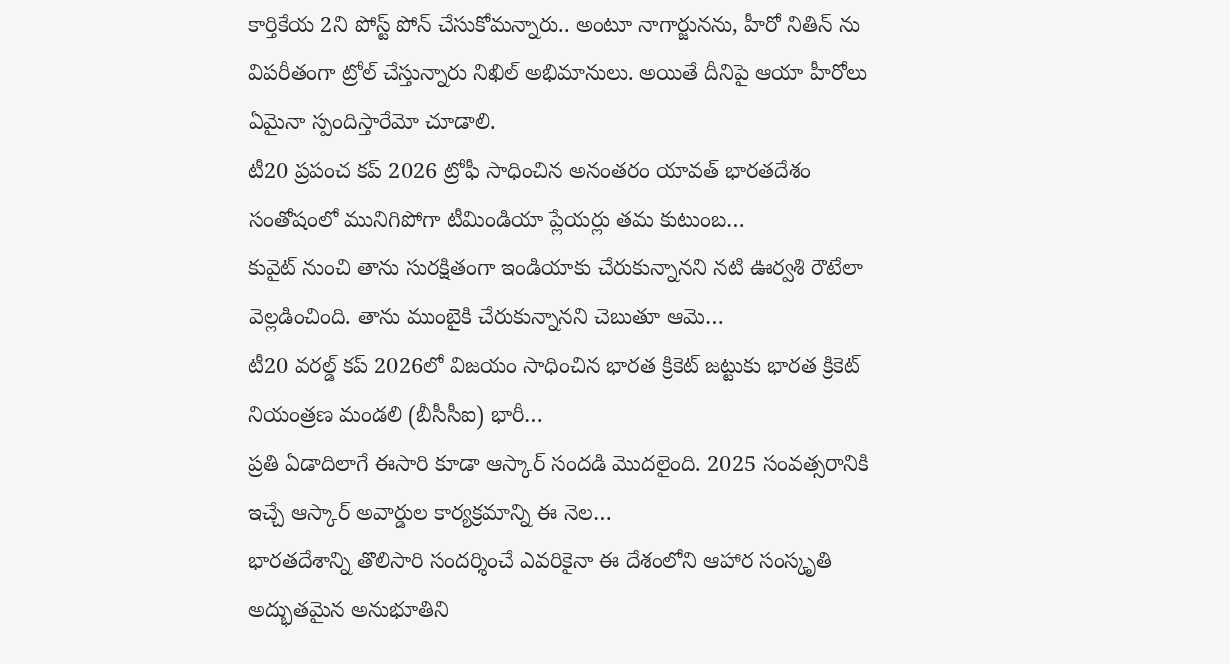కార్తికేయ 2ని పోస్ట్ పోన్ చేసుకోమన్నారు.. అంటూ నాగార్జునను, హీరో నితిన్ ను విపరీతంగా ట్రోల్ చేస్తున్నారు నిఖిల్ అభిమానులు. అయితే దీనిపై ఆయా హీరోలు ఏమైనా స్పందిస్తారేమో చూడాలి.
టీ20 ప్రపంచ కప్ 2026 ట్రోఫీ సాధించిన అనంతరం యావత్ భారతదేశం సంతోషంలో మునిగిపోగా టీమిండియా ప్లేయర్లు తమ కుటుంబ…
కువైట్ నుంచి తాను సురక్షితంగా ఇండియాకు చేరుకున్నానని నటి ఊర్వశి రౌటేలా వెల్లడించింది. తాను ముంబైకి చేరుకున్నానని చెబుతూ ఆమె…
టీ20 వరల్డ్ కప్ 2026లో విజయం సాధించిన భారత క్రికెట్ జట్టుకు భారత క్రికెట్ నియంత్రణ మండలి (బీసీసీఐ) భారీ…
ప్రతి ఏడాదిలాగే ఈసారి కూడా ఆస్కార్ సందడి మొదలైంది. 2025 సంవత్సరానికి ఇచ్చే ఆస్కార్ అవార్డుల కార్యక్రమాన్ని ఈ నెల…
భారతదేశాన్ని తొలిసారి సందర్శించే ఎవరికైనా ఈ దేశంలోని ఆహార సంస్కృతి అద్భుతమైన అనుభూతిని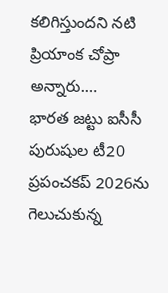కలిగిస్తుందని నటి ప్రియాంక చోప్రా అన్నారు.…
భారత జట్టు ఐసీసీ పురుషుల టీ20 ప్రపంచకప్ 2026ను గెలుచుకున్న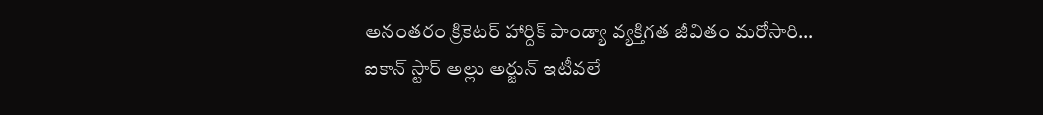అనంతరం క్రికెటర్ హార్దిక్ పాండ్యా వ్యక్తిగత జీవితం మరోసారి…
ఐకాన్ స్టార్ అల్లు అర్జున్ ఇటీవలే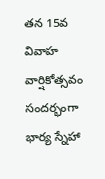తన 15వ వివాహ వార్షికోత్సవం సందర్భంగా భార్య స్నేహా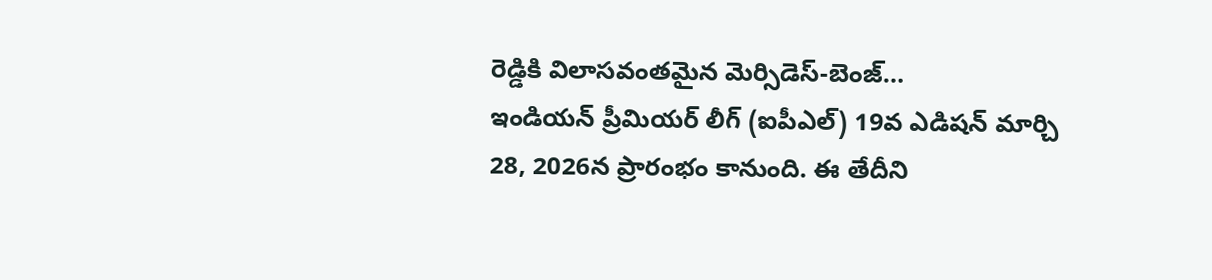రెడ్డికి విలాసవంతమైన మెర్సిడెస్-బెంజ్…
ఇండియన్ ప్రీమియర్ లీగ్ (ఐపీఎల్) 19వ ఎడిషన్ మార్చి 28, 2026న ప్రారంభం కానుంది. ఈ తేదీని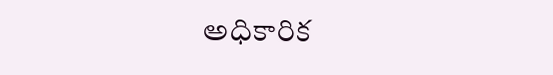అధికారిక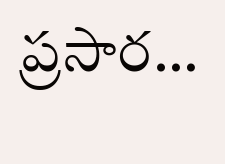ప్రసార…